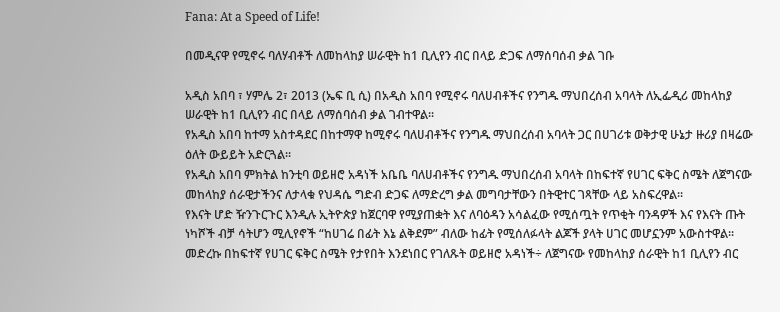Fana: At a Speed of Life!

በመዲናዋ የሚኖሩ ባለሃብቶች ለመከላከያ ሠራዊት ከ1 ቢሊየን ብር በላይ ድጋፍ ለማሰባሰብ ቃል ገቡ

አዲስ አበባ ፣ ሃምሌ 2፣ 2013 (ኤፍ ቢ ሲ) በአዲስ አበባ የሚኖሩ ባለሀብቶችና የንግዱ ማህበረሰብ አባላት ለኢፌዲሪ መከላከያ ሠራዊት ከ1 ቢሊየን ብር በላይ ለማሰባሰብ ቃል ገብተዋል፡፡
የአዲስ አበባ ከተማ አስተዳደር በከተማዋ ከሚኖሩ ባለሀብቶችና የንግዱ ማህበረሰብ አባላት ጋር በሀገሪቱ ወቅታዊ ሁኔታ ዙሪያ በዛሬው ዕለት ውይይት አድርጓል፡፡
የአዲስ አበባ ምክትል ከንቲባ ወይዘሮ አዳነች አቤቤ ባለሀብቶችና የንግዱ ማህበረሰብ አባላት በከፍተኛ የሀገር ፍቅር ስሜት ለጀግናው መከላከያ ሰራዊታችንና ለታላቁ የህዳሴ ግድብ ድጋፍ ለማድረግ ቃል መግባታቸውን በትዊተር ገጻቸው ላይ አስፍረዋል፡፡
የእናት ሆድ ዥንጉርጉር እንዲሉ ኢትዮጵያ ከጀርባዋ የሚያጠቋት እና ለባዕዳን አሳልፈው የሚሰጧት የጥቂት ባንዳዎች እና የእናት ጡት ነካሾች ብቻ ሳትሆን ሚሊየኖች “ከሀገሬ በፊት እኔ ልቅደም” ብለው ከፊት የሚሰለፉላት ልጆች ያላት ሀገር መሆኗንም አውስተዋል፡፡
መድረኩ በከፍተኛ የሀገር ፍቅር ስሜት የታየበት እንደነበር የገለጹት ወይዘሮ አዳነች÷ ለጀግናው የመከላከያ ሰራዊት ከ1 ቢሊየን ብር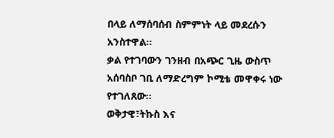በላይ ለማሰባሰብ ስምምነት ላይ መደረሱን አንስተዋል፡፡
ቃል የተገባውን ገንዘብ በአጭር ጊዜ ውስጥ አሰባስቦ ገቢ ለማድረግም ኮሚቴ መዋቀሩ ነው የተገለጸው፡፡
ወቅታዊ፣ትኩስ እና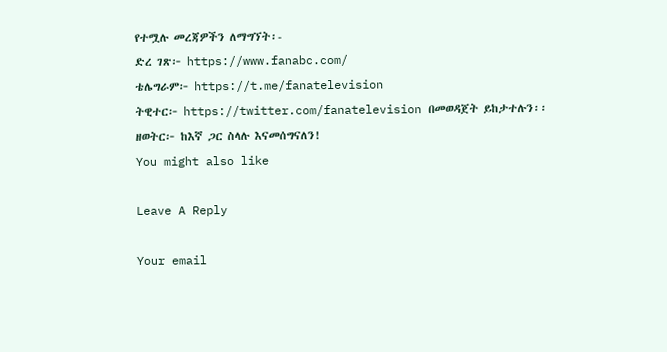የተሟሉ መረጃዎችን ለማግኘት፡-
ድረ ገጽ፦ https://www.fanabc.com/
ቴሌግራም፦ https://t.me/fanatelevision
ትዊተር፦ https://twitter.com/fanatelevision በመወዳጀት ይከታተሉን፡፡
ዘወትር፦ ከእኛ ጋር ስላሉ እናመሰግናለን!
You might also like

Leave A Reply

Your email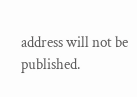address will not be published.